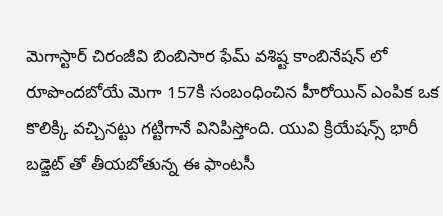మెగాస్టార్ చిరంజీవి బింబిసార ఫేమ్ వశిష్ట కాంబినేషన్ లో రూపొందబోయే మెగా 157కి సంబంధించిన హీరోయిన్ ఎంపిక ఒక కొలిక్కి వచ్చినట్టు గట్టిగానే వినిపిస్తోంది. యువి క్రియేషన్స్ భారీ బడ్జెట్ తో తీయబోతున్న ఈ ఫాంటసీ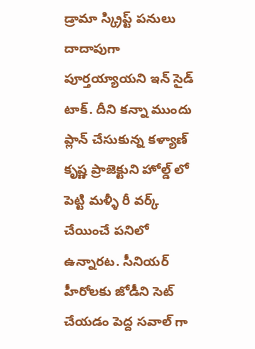డ్రామా స్క్రిప్ట్ పనులు దాదాపుగా పూర్తయ్యాయని ఇన్ సైడ్ టాక్. దీని కన్నా ముందు ప్లాన్ చేసుకున్న కళ్యాణ్ కృష్ణ ప్రాజెక్టుని హోల్డ్ లో పెట్టి మళ్ళీ రీ వర్క్ చేయించే పనిలో ఉన్నారట. సీనియర్ హీరోలకు జోడీని సెట్ చేయడం పెద్ద సవాల్ గా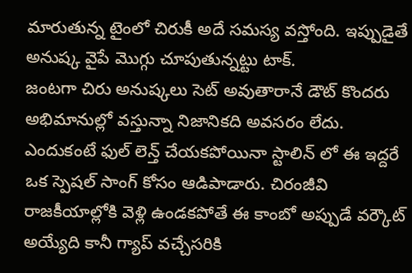మారుతున్న టైంలో చిరుకీ అదే సమస్య వస్తోంది. ఇప్పుడైతే అనుష్క వైపే మొగ్గు చూపుతున్నట్టు టాక్.
జంటగా చిరు అనుష్కలు సెట్ అవుతారానే డౌట్ కొందరు అభిమానుల్లో వస్తున్నా నిజానికది అవసరం లేదు. ఎందుకంటే ఫుల్ లెన్త్ చేయకపోయినా స్టాలిన్ లో ఈ ఇద్దరే ఒక స్పెషల్ సాంగ్ కోసం ఆడిపాడారు. చిరంజీవి రాజకీయాల్లోకి వెళ్లి ఉండకపోతే ఈ కాంబో అప్పుడే వర్కౌట్ అయ్యేది కానీ గ్యాప్ వచ్చేసరికి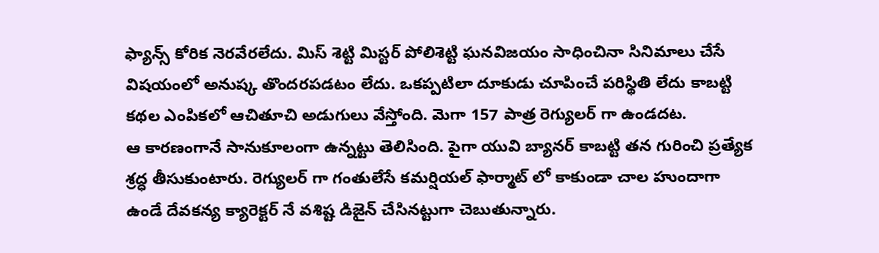ఫ్యాన్స్ కోరిక నెరవేరలేదు. మిస్ శెట్టి మిస్టర్ పోలిశెట్టి ఘనవిజయం సాధించినా సినిమాలు చేసే విషయంలో అనుష్క తొందరపడటం లేదు. ఒకప్పటిలా దూకుడు చూపించే పరిస్థితి లేదు కాబట్టి కథల ఎంపికలో ఆచితూచి అడుగులు వేస్తోంది. మెగా 157 పాత్ర రెగ్యులర్ గా ఉండదట.
ఆ కారణంగానే సానుకూలంగా ఉన్నట్టు తెలిసింది. పైగా యువి బ్యానర్ కాబట్టి తన గురించి ప్రత్యేక శ్రద్ధ తీసుకుంటారు. రెగ్యులర్ గా గంతులేసే కమర్షియల్ ఫార్మాట్ లో కాకుండా చాల హుందాగా ఉండే దేవకన్య క్యారెక్టర్ నే వశిష్ట డిజైన్ చేసినట్టుగా చెబుతున్నారు.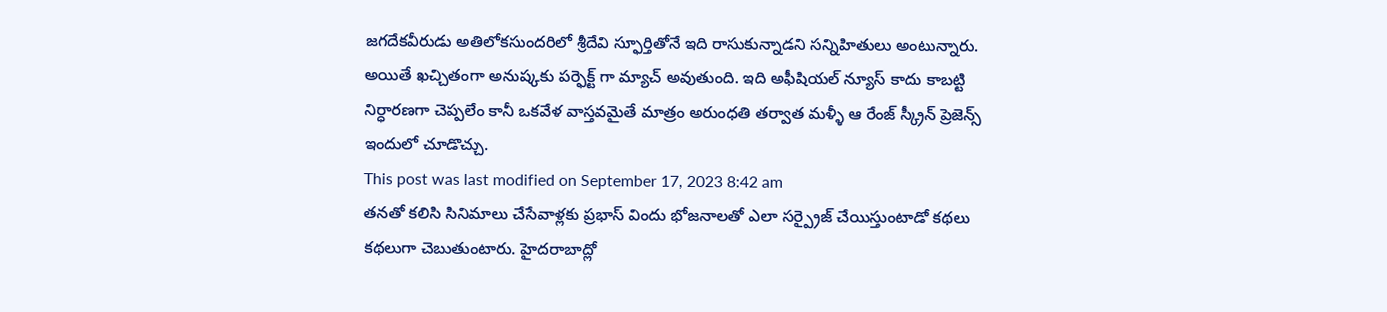జగదేకవీరుడు అతిలోకసుందరిలో శ్రీదేవి స్ఫూర్తితోనే ఇది రాసుకున్నాడని సన్నిహితులు అంటున్నారు. అయితే ఖచ్చితంగా అనుష్కకు పర్ఫెక్ట్ గా మ్యాచ్ అవుతుంది. ఇది అఫీషియల్ న్యూస్ కాదు కాబట్టి నిర్ధారణగా చెప్పలేం కానీ ఒకవేళ వాస్తవమైతే మాత్రం అరుంధతి తర్వాత మళ్ళీ ఆ రేంజ్ స్క్రీన్ ప్రెజెన్స్ ఇందులో చూడొచ్చు.
This post was last modified on September 17, 2023 8:42 am
తనతో కలిసి సినిమాలు చేసేవాళ్లకు ప్రభాస్ విందు భోజనాలతో ఎలా సర్ప్రైజ్ చేయిస్తుంటాడో కథలు కథలుగా చెబుతుంటారు. హైదరాబాద్లో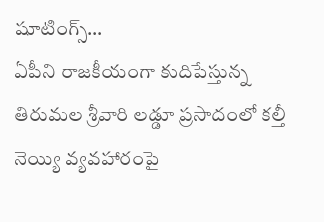షూటింగ్స్…
ఏపీని రాజకీయంగా కుదిపేస్తున్న తిరుమల శ్రీవారి లడ్డూ ప్రసాదంలో కల్తీ నెయ్యి వ్యవహారంపై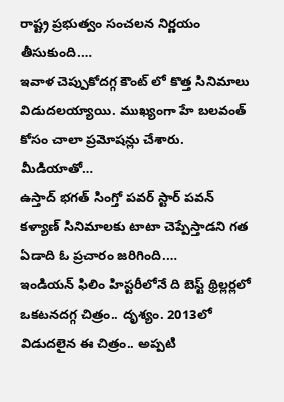రాష్ట్ర ప్రభుత్వం సంచలన నిర్ణయం తీసుకుంది.…
ఇవాళ చెప్పుకోదగ్గ కౌంట్ లో కొత్త సినిమాలు విడుదలయ్యాయి. ముఖ్యంగా హే బలవంత్ కోసం చాలా ప్రమోషన్లు చేశారు. మీడియాతో…
ఉస్తాద్ భగత్ సింగ్తో పవర్ స్టార్ పవన్ కళ్యాణ్ సినిమాలకు టాటా చెప్పేస్తాడని గత ఏడాది ఓ ప్రచారం జరిగింది.…
ఇండియన్ ఫిలిం హిస్టరీలోనే ది బెస్ట్ థ్రిల్లర్లలో ఒకటనదగ్గ చిత్రం.. దృశ్యం. 2013లో విడుదలైన ఈ చిత్రం.. అప్పటి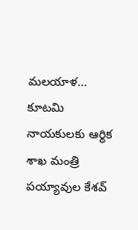మలయాళ…
కూటమి నాయకులకు ఆర్థిక శాఖ మంత్రి పయ్యావుల కేశవ్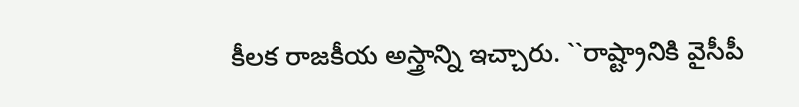కీలక రాజకీయ అస్త్రాన్ని ఇచ్చారు. ``రాష్ట్రానికి వైసీపీ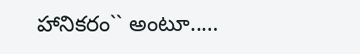హానికరం`` అంటూ..…